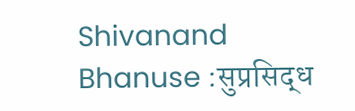Shivanand Bhanuse :सुप्रसिद्ध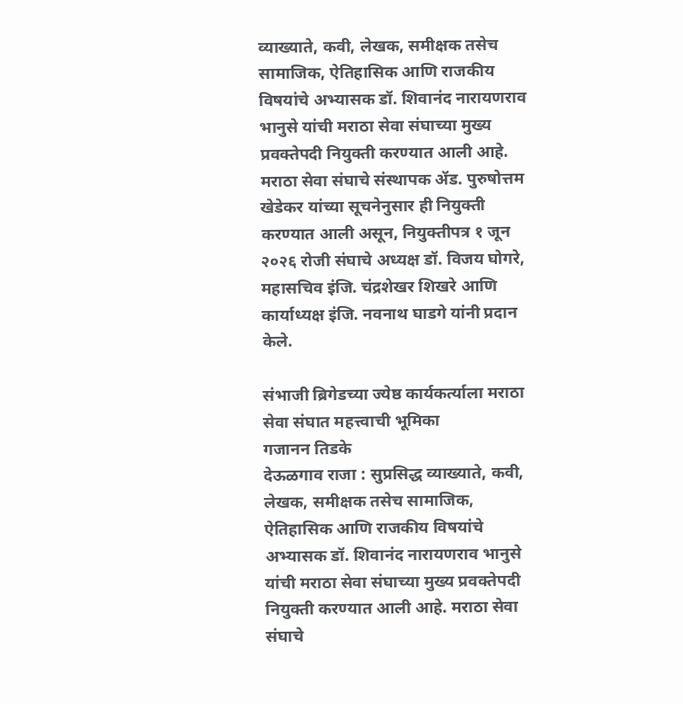व्याख्याते, कवी, लेखक, समीक्षक तसेच सामाजिक, ऐतिहासिक आणि राजकीय विषयांचे अभ्यासक डॉ. शिवानंद नारायणराव भानुसे यांची मराठा सेवा संघाच्या मुख्य प्रवक्तेपदी नियुक्ती करण्यात आली आहे. मराठा सेवा संघाचे संस्थापक ॲड. पुरुषोत्तम खेडेकर यांच्या सूचनेनुसार ही नियुक्ती करण्यात आली असून, नियुक्तीपत्र १ जून २०२६ रोजी संघाचे अध्यक्ष डॉ. विजय घोगरे, महासचिव इंजि. चंद्रशेखर शिखरे आणि कार्याध्यक्ष इंजि. नवनाथ घाडगे यांनी प्रदान केले.

संभाजी ब्रिगेडच्या ज्येष्ठ कार्यकर्त्याला मराठा सेवा संघात महत्त्वाची भूमिका
गजानन तिडके
देऊळगाव राजा : सुप्रसिद्ध व्याख्याते, कवी, लेखक, समीक्षक तसेच सामाजिक, ऐतिहासिक आणि राजकीय विषयांचे अभ्यासक डॉ. शिवानंद नारायणराव भानुसे यांची मराठा सेवा संघाच्या मुख्य प्रवक्तेपदी नियुक्ती करण्यात आली आहे. मराठा सेवा संघाचे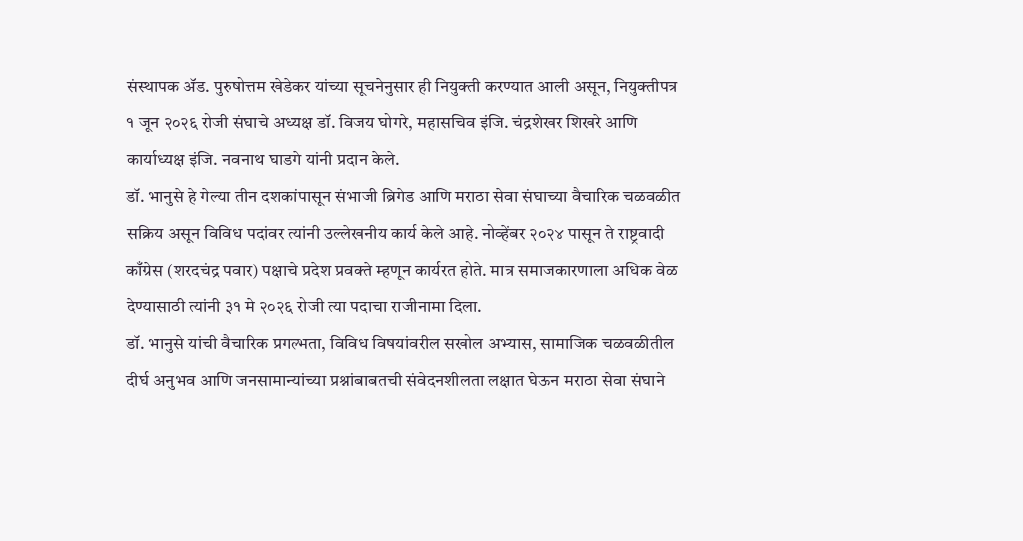संस्थापक ॲड. पुरुषोत्तम खेडेकर यांच्या सूचनेनुसार ही नियुक्ती करण्यात आली असून, नियुक्तीपत्र १ जून २०२६ रोजी संघाचे अध्यक्ष डॉ. विजय घोगरे, महासचिव इंजि. चंद्रशेखर शिखरे आणि कार्याध्यक्ष इंजि. नवनाथ घाडगे यांनी प्रदान केले.
डॉ. भानुसे हे गेल्या तीन दशकांपासून संभाजी ब्रिगेड आणि मराठा सेवा संघाच्या वैचारिक चळवळीत सक्रिय असून विविध पदांवर त्यांनी उल्लेखनीय कार्य केले आहे. नोव्हेंबर २०२४ पासून ते राष्ट्रवादी काँग्रेस (शरदचंद्र पवार) पक्षाचे प्रदेश प्रवक्ते म्हणून कार्यरत होते. मात्र समाजकारणाला अधिक वेळ देण्यासाठी त्यांनी ३१ मे २०२६ रोजी त्या पदाचा राजीनामा दिला.
डॉ. भानुसे यांची वैचारिक प्रगल्भता, विविध विषयांवरील सखोल अभ्यास, सामाजिक चळवळीतील दीर्घ अनुभव आणि जनसामान्यांच्या प्रश्नांबाबतची संवेदनशीलता लक्षात घेऊन मराठा सेवा संघाने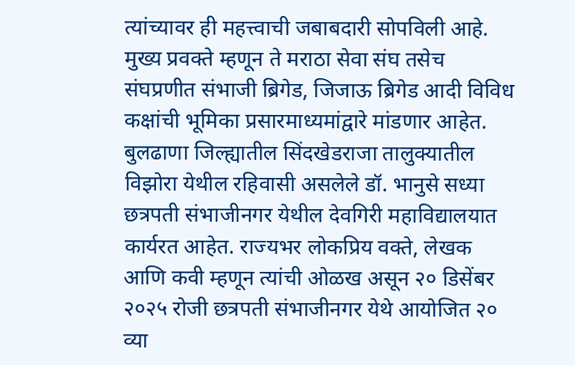त्यांच्यावर ही महत्त्वाची जबाबदारी सोपविली आहे. मुख्य प्रवक्ते म्हणून ते मराठा सेवा संघ तसेच संघप्रणीत संभाजी ब्रिगेड, जिजाऊ ब्रिगेड आदी विविध कक्षांची भूमिका प्रसारमाध्यमांद्वारे मांडणार आहेत.
बुलढाणा जिल्ह्यातील सिंदखेडराजा तालुक्यातील विझोरा येथील रहिवासी असलेले डॉ. भानुसे सध्या छत्रपती संभाजीनगर येथील देवगिरी महाविद्यालयात कार्यरत आहेत. राज्यभर लोकप्रिय वक्ते, लेखक आणि कवी म्हणून त्यांची ओळख असून २० डिसेंबर २०२५ रोजी छत्रपती संभाजीनगर येथे आयोजित २० व्या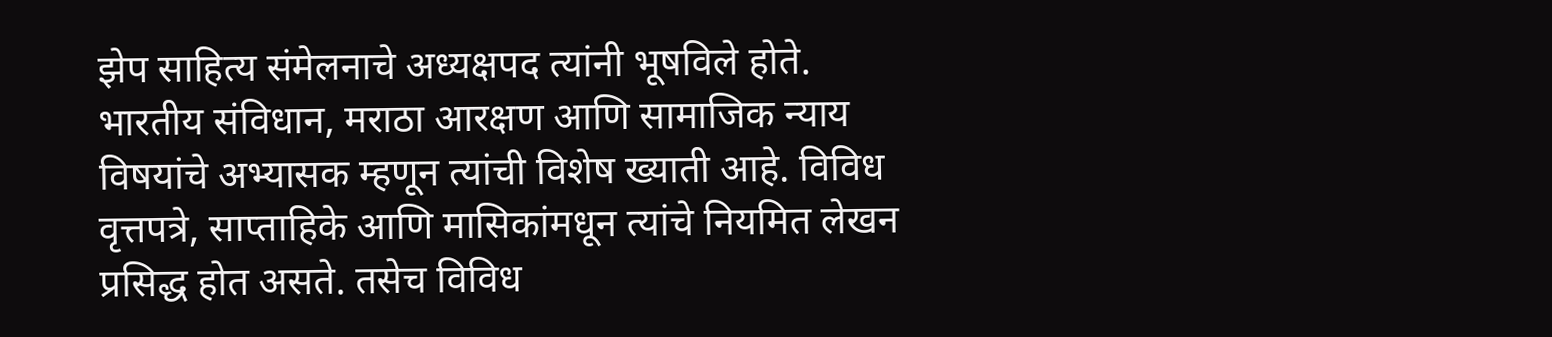झेप साहित्य संमेलनाचे अध्यक्षपद त्यांनी भूषविले होते.
भारतीय संविधान, मराठा आरक्षण आणि सामाजिक न्याय विषयांचे अभ्यासक म्हणून त्यांची विशेष ख्याती आहे. विविध वृत्तपत्रे, साप्ताहिके आणि मासिकांमधून त्यांचे नियमित लेखन प्रसिद्ध होत असते. तसेच विविध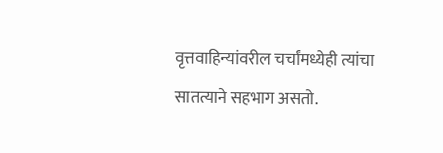वृत्तवाहिन्यांवरील चर्चांमध्येही त्यांचा सातत्याने सहभाग असतो.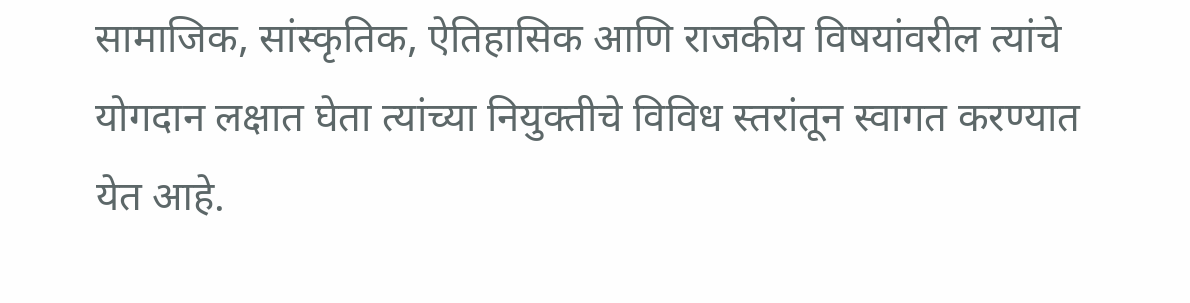सामाजिक, सांस्कृतिक, ऐतिहासिक आणि राजकीय विषयांवरील त्यांचे योगदान लक्षात घेता त्यांच्या नियुक्तीचे विविध स्तरांतून स्वागत करण्यात येत आहे.